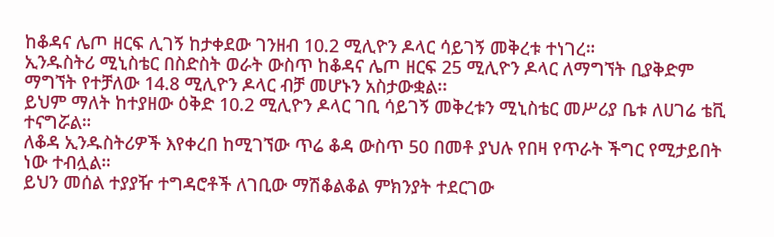ከቆዳና ሌጦ ዘርፍ ሊገኝ ከታቀደው ገንዘብ 10.2 ሚሊዮን ዶላር ሳይገኝ መቅረቱ ተነገረ።
ኢንዱስትሪ ሚኒስቴር በስድስት ወራት ውስጥ ከቆዳና ሌጦ ዘርፍ 25 ሚሊዮን ዶላር ለማግኘት ቢያቅድም ማግኘት የተቻለው 14.8 ሚሊዮን ዶላር ብቻ መሆኑን አስታውቋል፡፡
ይህም ማለት ከተያዘው ዕቅድ 10.2 ሚሊዮን ዶላር ገቢ ሳይገኝ መቅረቱን ሚኒስቴር መሥሪያ ቤቱ ለሀገሬ ቴቪ ተናግሯል።
ለቆዳ ኢንዱስትሪዎች እየቀረበ ከሚገኘው ጥሬ ቆዳ ውስጥ 50 በመቶ ያህሉ የበዛ የጥራት ችግር የሚታይበት ነው ተብሏል።
ይህን መሰል ተያያዥ ተግዳሮቶች ለገቢው ማሽቆልቆል ምክንያት ተደርገው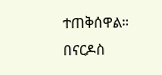ተጠቅሰዋል።
በናርዶስ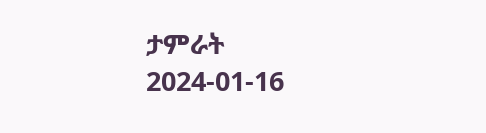ታምራት
2024-01-16